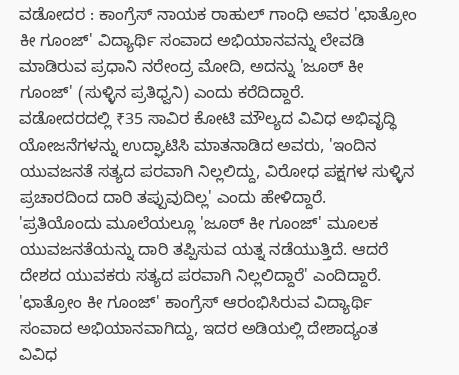ವಡೋದರ : ಕಾಂಗ್ರೆಸ್ ನಾಯಕ ರಾಹುಲ್ ಗಾಂಧಿ ಅವರ 'ಛಾತ್ರೋಂ ಕೀ ಗೂಂಜ್' ವಿದ್ಯಾರ್ಥಿ ಸಂವಾದ ಅಭಿಯಾನವನ್ನು ಲೇವಡಿ ಮಾಡಿರುವ ಪ್ರಧಾನಿ ನರೇಂದ್ರ ಮೋದಿ, ಅದನ್ನು 'ಜೂಠ್ ಕೀ ಗೂಂಜ್' (ಸುಳ್ಳಿನ ಪ್ರತಿಧ್ವನಿ) ಎಂದು ಕರೆದಿದ್ದಾರೆ.
ವಡೋದರದಲ್ಲಿ ₹35 ಸಾವಿರ ಕೋಟಿ ಮೌಲ್ಯದ ವಿವಿಧ ಅಭಿವೃದ್ಧಿ ಯೋಜನೆಗಳನ್ನು ಉದ್ಘಾಟಿಸಿ ಮಾತನಾಡಿದ ಅವರು, 'ಇಂದಿನ ಯುವಜನತೆ ಸತ್ಯದ ಪರವಾಗಿ ನಿಲ್ಲಲಿದ್ದು, ವಿರೋಧ ಪಕ್ಷಗಳ ಸುಳ್ಳಿನ ಪ್ರಚಾರದಿಂದ ದಾರಿ ತಪ್ಪುವುದಿಲ್ಲ' ಎಂದು ಹೇಳಿದ್ದಾರೆ.
'ಪ್ರತಿಯೊಂದು ಮೂಲೆಯಲ್ಲೂ 'ಜೂಠ್ ಕೀ ಗೂಂಜ್' ಮೂಲಕ ಯುವಜನತೆಯನ್ನು ದಾರಿ ತಪ್ಪಿಸುವ ಯತ್ನ ನಡೆಯುತ್ತಿದೆ. ಆದರೆ ದೇಶದ ಯುವಕರು ಸತ್ಯದ ಪರವಾಗಿ ನಿಲ್ಲಲಿದ್ದಾರೆ' ಎಂದಿದ್ದಾರೆ.
'ಛಾತ್ರೋಂ ಕೀ ಗೂಂಜ್' ಕಾಂಗ್ರೆಸ್ ಆರಂಭಿಸಿರುವ ವಿದ್ಯಾರ್ಥಿ ಸಂವಾದ ಅಭಿಯಾನವಾಗಿದ್ದು, ಇದರ ಅಡಿಯಲ್ಲಿ ದೇಶಾದ್ಯಂತ ವಿವಿಧ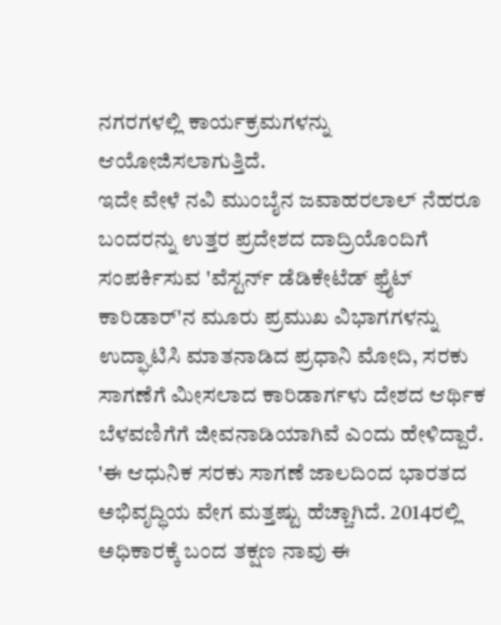ನಗರಗಳಲ್ಲಿ ಕಾರ್ಯಕ್ರಮಗಳನ್ನು ಆಯೋಜಿಸಲಾಗುತ್ತಿದೆ.
ಇದೇ ವೇಳೆ ನವಿ ಮುಂಬೈನ ಜವಾಹರಲಾಲ್ ನೆಹರೂ ಬಂದರನ್ನು ಉತ್ತರ ಪ್ರದೇಶದ ದಾದ್ರಿಯೊಂದಿಗೆ ಸಂಪರ್ಕಿಸುವ 'ವೆಸ್ಟರ್ನ್ ಡೆಡಿಕೇಟೆಡ್ ಫ್ರೈಟ್ ಕಾರಿಡಾರ್'ನ ಮೂರು ಪ್ರಮುಖ ವಿಭಾಗಗಳನ್ನು ಉದ್ಘಾಟಿಸಿ ಮಾತನಾಡಿದ ಪ್ರಧಾನಿ ಮೋದಿ, ಸರಕು ಸಾಗಣೆಗೆ ಮೀಸಲಾದ ಕಾರಿಡಾರ್ಗಳು ದೇಶದ ಆರ್ಥಿಕ ಬೆಳವಣಿಗೆಗೆ ಜೀವನಾಡಿಯಾಗಿವೆ ಎಂದು ಹೇಳಿದ್ದಾರೆ.
'ಈ ಆಧುನಿಕ ಸರಕು ಸಾಗಣೆ ಜಾಲದಿಂದ ಭಾರತದ ಅಭಿವೃದ್ಧಿಯ ವೇಗ ಮತ್ತಷ್ಟು ಹೆಚ್ಚಾಗಿದೆ. 2014ರಲ್ಲಿ ಅಧಿಕಾರಕ್ಕೆ ಬಂದ ತಕ್ಷಣ ನಾವು ಈ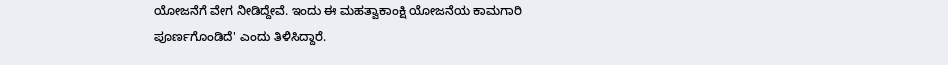ಯೋಜನೆಗೆ ವೇಗ ನೀಡಿದ್ದೇವೆ. ಇಂದು ಈ ಮಹತ್ವಾಕಾಂಕ್ಷಿ ಯೋಜನೆಯ ಕಾಮಗಾರಿ ಪೂರ್ಣಗೊಂಡಿದೆ' ಎಂದು ತಿಳಿಸಿದ್ದಾರೆ.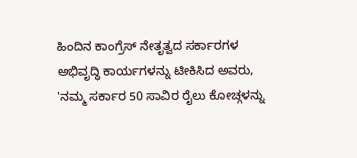ಹಿಂದಿನ ಕಾಂಗ್ರೆಸ್ ನೇತೃತ್ವದ ಸರ್ಕಾರಗಳ ಅಭಿವೃದ್ಧಿ ಕಾರ್ಯಗಳನ್ನು ಟೀಕಿಸಿದ ಅವರು, 'ನಮ್ಮ ಸರ್ಕಾರ 50 ಸಾವಿರ ರೈಲು ಕೋಚ್ಗಳನ್ನು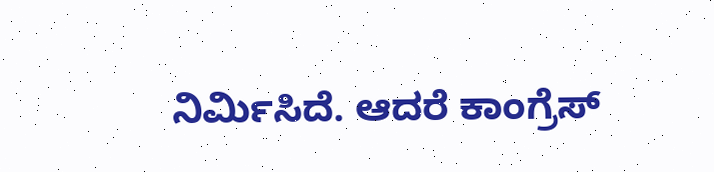ನಿರ್ಮಿಸಿದೆ. ಆದರೆ ಕಾಂಗ್ರೆಸ್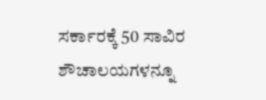ಸರ್ಕಾರಕ್ಕೆ 50 ಸಾವಿರ ಶೌಚಾಲಯಗಳನ್ನೂ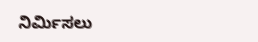ನಿರ್ಮಿಸಲು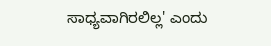ಸಾಧ್ಯವಾಗಿರಲಿಲ್ಲ' ಎಂದು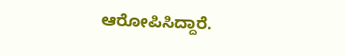ಆರೋಪಿಸಿದ್ದಾರೆ.